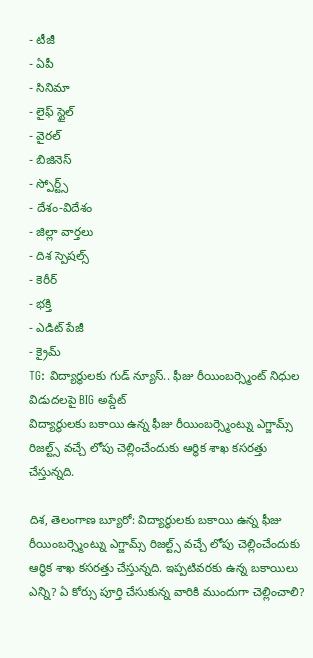- టీజీ
- ఏపీ
- సినిమా
- లైఫ్ స్టైల్
- వైరల్
- బిజినెస్
- స్పోర్ట్స్
- దేశం-విదేశం
- జిల్లా వార్తలు
- దిశ స్పెషల్స్
- కెరీర్
- భక్తి
- ఎడిట్ పేజీ
- క్రైమ్
TG: విద్యార్థులకు గుడ్ న్యూస్.. ఫీజు రీయింబర్స్మెంట్ నిధుల విడుదలపై BIG అప్డేట్
విద్యార్థులకు బకాయి ఉన్న ఫీజు రీయింబర్స్మెంట్ను ఎగ్జామ్స్ రిజల్ట్స్ వచ్చే లోపు చెల్లించేందుకు ఆర్థిక శాఖ కసరత్తు చేస్తున్నది.

దిశ, తెలంగాణ బ్యూరో: విద్యార్థులకు బకాయి ఉన్న ఫీజు రీయింబర్స్మెంట్ను ఎగ్జామ్స్ రిజల్ట్స్ వచ్చే లోపు చెల్లించేందుకు ఆర్థిక శాఖ కసరత్తు చేస్తున్నది. ఇప్పటివరకు ఉన్న బకాయిలు ఎన్ని? ఏ కోర్సు పూర్తి చేసుకున్న వారికి ముందుగా చెల్లించాలి?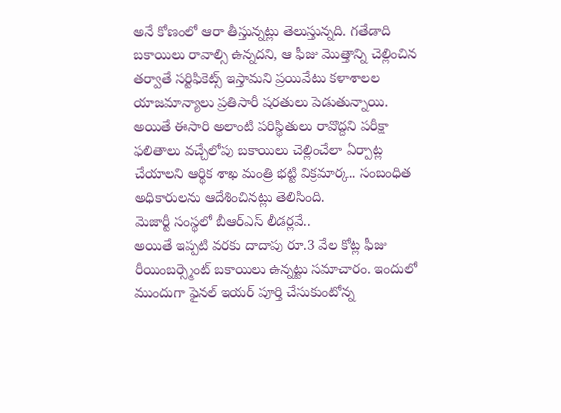అనే కోణంలో ఆరా తీస్తున్నట్లు తెలుస్తున్నది. గతేడాది బకాయిలు రావాల్సి ఉన్నదని, ఆ ఫీజు మొత్తాన్ని చెల్లించిన తర్వాతే సర్టిఫికెట్స్ ఇస్తామని ప్రయివేటు కళాశాలల యాజమాన్యాలు ప్రతిసారీ షరతులు పెడుతున్నాయి. అయితే ఈసారి అలాంటి పరిస్థితులు రావొద్దని పరీక్షా ఫలితాలు వచ్చేలోపు బకాయిలు చెల్లించేలా ఏర్పాట్ల చేయాలని ఆర్థిక శాఖ మంత్రి భట్టి విక్రమార్క.. సంబంధిత అధికారులను ఆదేశించినట్లు తెలిసింది.
మెజార్టీ సంస్థలో బీఆర్ఎస్ లీడర్లవే..
అయితే ఇప్పటి వరకు దాదాపు రూ.3 వేల కోట్ల ఫీజు రీయింబర్స్మెంట్ బకాయిలు ఉన్నట్టు సమాచారం. ఇందులో ముందుగా ఫైనల్ ఇయర్ పూర్తి చేసుకుంటోన్న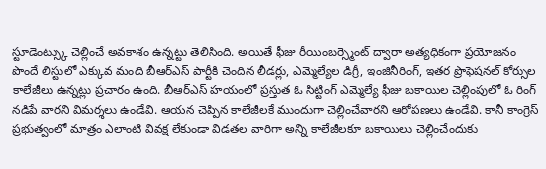స్టూడెంట్స్కు చెల్లించే అవకాశం ఉన్నట్టు తెలిసింది. అయితే ఫీజు రీయింబర్స్మెంట్ ద్వారా అత్యధికంగా ప్రయోజనం పొందే లిస్టులో ఎక్కువ మంది బీఆర్ఎస్ పార్టీకి చెందిన లీడర్లు, ఎమ్మెల్యేల డిగ్రీ, ఇంజినీరింగ్, ఇతర ప్రొఫెషనల్ కోర్సుల కాలేజీలు ఉన్నట్లు ప్రచారం ఉంది. బీఆర్ఎస్ హయంలో ప్రస్తుత ఓ సిట్టింగ్ ఎమ్మెల్యే ఫీజు బకాయిల చెల్లింపులో ఓ రింగ్ నడిపే వారని విమర్శలు ఉండేవి. ఆయన చెప్పిన కాలేజీలకే ముందుగా చెల్లించేవారని ఆరోపణలు ఉండేవి. కానీ కాంగ్రెస్ ప్రభుత్వంలో మాత్రం ఎలాంటి వివక్ష లేకుండా విడతల వారిగా అన్ని కాలేజీలకూ బకాయిలు చెల్లించేందుకు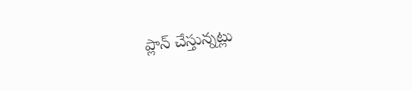ప్లాన్ చేస్తున్నట్లు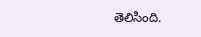తెలిసింది.